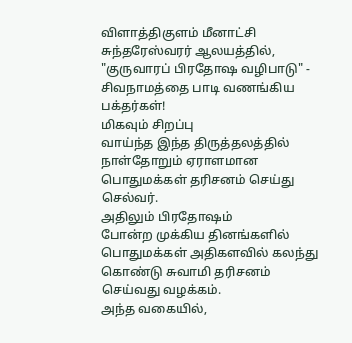விளாத்திகுளம் மீனாட்சி சுந்தரேஸ்வரர் ஆலயத்தில், "குருவாரப் பிரதோஷ வழிபாடு" - சிவநாமத்தை பாடி வணங்கிய பக்தர்கள்!
மிகவும் சிறப்பு
வாய்ந்த இந்த திருத்தலத்தில் நாள்தோறும் ஏராளமான பொதுமக்கள் தரிசனம் செய்து
செல்வர்.
அதிலும் பிரதோஷம்
போன்ற முக்கிய தினங்களில் பொதுமக்கள் அதிகளவில் கலந்து கொண்டு சுவாமி தரிசனம்
செய்வது வழக்கம்.
அந்த வகையில்,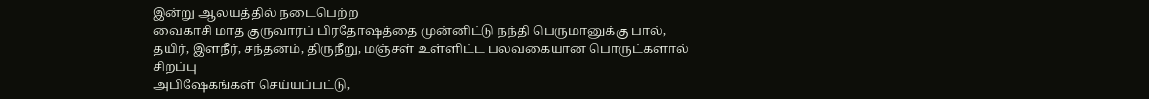இன்று ஆலயத்தில் நடைபெற்ற
வைகாசி மாத குருவாரப் பிரதோஷத்தை முன்னிட்டு நந்தி பெருமானுக்கு பால், தயிர், இளநீர், சந்தனம், திருநீறு, மஞ்சள் உள்ளிட்ட பலவகையான பொருட்களால் சிறப்பு
அபிஷேகங்கள் செய்யப்பட்டு,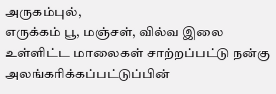அருகம்புல்,
எருக்கம் பூ, மஞ்சள், வில்வ இலை உள்ளிட்ட மாலைகள் சாற்றப்பட்டு நன்கு
அலங்கரிக்கப்பட்டுப்பின்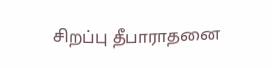சிறப்பு தீபாராதனை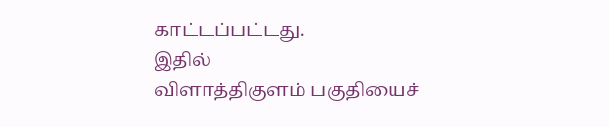காட்டப்பட்டது.
இதில்
விளாத்திகுளம் பகுதியைச்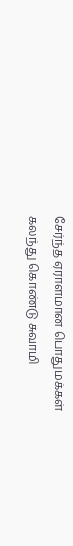சேர்ந்த ஏராளமான பொதுமக்கள் கலந்து கொண்டு சுவாமி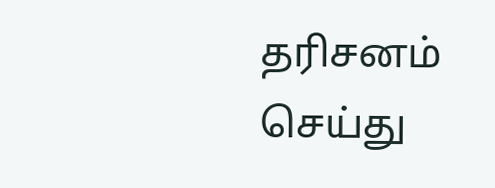தரிசனம்
செய்து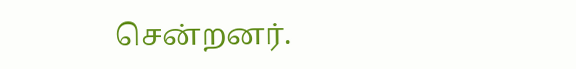சென்றனர்.